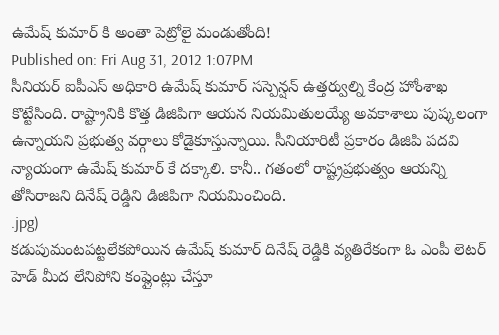ఉమేష్ కుమార్ కి అంతా పెట్రోలై మండుతోంది!
Published on: Fri Aug 31, 2012 1:07PM
సీనియర్ ఐపీఎస్ అధికారి ఉమేష్ కుమార్ సస్పెన్షన్ ఉత్తర్వుల్ని కేంద్ర హోంశాఖ కొట్టేసింది. రాష్ట్రానికి కొత్త డిజిపిగా ఆయన నియమితులయ్యే అవకాశాలు పుష్కలంగా ఉన్నాయని ప్రభుత్వ వర్గాలు కోడైకూస్తున్నాయి. సీనియారిటీ ప్రకారం డిజిపి పదవి న్యాయంగా ఉమేష్ కుమార్ కే దక్కాలి. కానీ.. గతంలో రాష్ట్రప్రభుత్వం ఆయన్ని తోసిరాజని దినేష్ రెడ్డిని డిజిపిగా నియమించింది.
.jpg)
కడుపుమంటపట్టలేకపోయిన ఉమేష్ కుమార్ దినేష్ రెడ్డికి వ్యతిరేకంగా ఓ ఎంపీ లెటర్ హెడ్ మీద లేనిపోని కంప్లైంట్లు చేస్తూ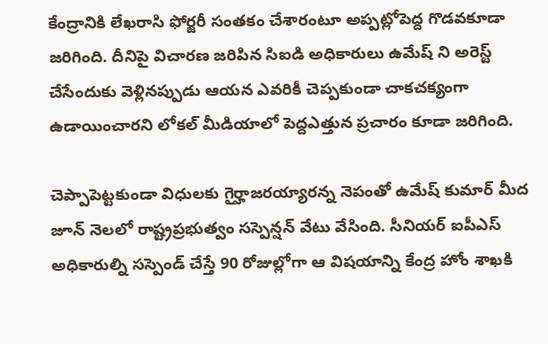కేంద్రానికి లేఖరాసి ఫోర్జరీ సంతకం చేశారంటూ అప్పట్లోపెద్ద గొడవకూడా జరిగింది. దీనిపై విచారణ జరిపిన సిఐడి అధికారులు ఉమేష్ ని అరెస్ట్ చేసేందుకు వెళ్లినప్పుడు ఆయన ఎవరికీ చెప్పకుండా చాకచక్యంగా ఉడాయించారని లోకల్ మీడియాలో పెద్దఎత్తున ప్రచారం కూడా జరిగింది.

చెప్పాపెట్టకుండా విధులకు గైర్హాజరయ్యారన్న నెపంతో ఉమేష్ కుమార్ మీద జూన్ నెలలో రాష్ట్రప్రభుత్వం సస్పెన్షన్ వేటు వేసింది. సీనియర్ ఐపీఎస్ అధికారుల్ని సస్పెండ్ చేస్తే 90 రోజుల్లోగా ఆ విషయాన్ని కేంద్ర హోం శాఖకి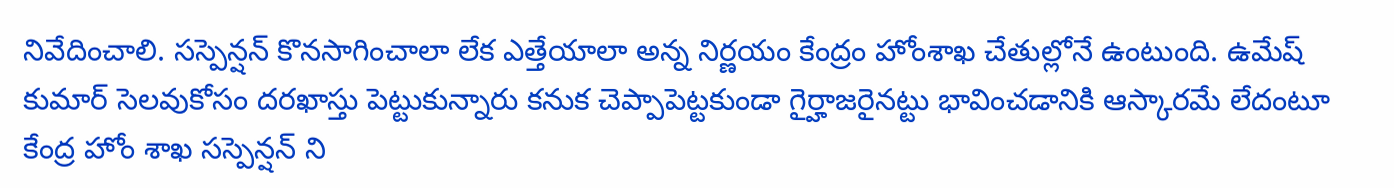నివేదించాలి. సస్పెన్షన్ కొనసాగించాలా లేక ఎత్తేయాలా అన్న నిర్ణయం కేంద్రం హోంశాఖ చేతుల్లోనే ఉంటుంది. ఉమేష్ కుమార్ సెలవుకోసం దరఖాస్తు పెట్టుకున్నారు కనుక చెప్పాపెట్టకుండా గైర్హాజరైనట్టు భావించడానికి ఆస్కారమే లేదంటూ కేంద్ర హోం శాఖ సస్పెన్షన్ ని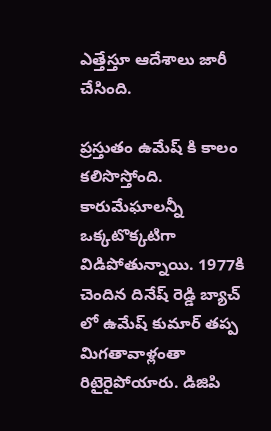ఎత్తేస్తూ ఆదేశాలు జారీ చేసింది.

ప్రస్తుతం ఉమేష్ కి కాలం కలిసొస్తోంది. కారుమేఘాలన్నీ ఒక్కటొక్కటిగా విడిపోతున్నాయి. 1977కి చెందిన దినేష్ రెడ్డి బ్యాచ్ లో ఉమేష్ కుమార్ తప్ప మిగతావాళ్లంతా రిటైరైపోయారు. డిజిపి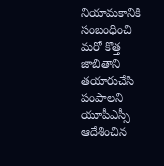నియామకానికి సంబంధించి మరో కొత్త జాబితాని తయారుచేసి పంపాలని యూపీఎస్సీ ఆదేశించిన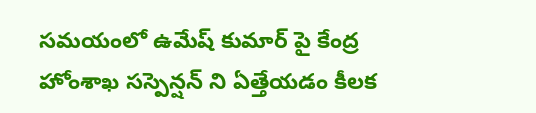సమయంలో ఉమేష్ కుమార్ పై కేంద్ర హోంశాఖ సస్పెన్షన్ ని ఏత్తేయడం కీలక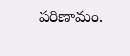పరిణామం.